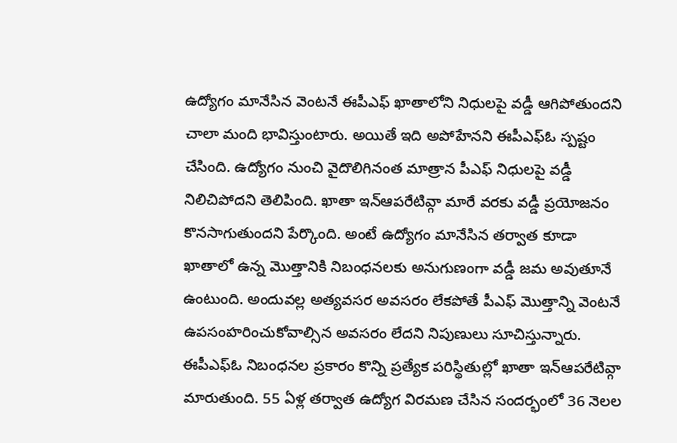ఉద్యోగం మానేసిన వెంటనే ఈపీఎఫ్ ఖాతాలోని నిధులపై వడ్డీ ఆగిపోతుందని చాలా మంది భావిస్తుంటారు. అయితే ఇది అపోహేనని ఈపీఎఫ్ఓ స్పష్టం చేసింది. ఉద్యోగం నుంచి వైదొలిగినంత మాత్రాన పీఎఫ్ నిధులపై వడ్డీ నిలిచిపోదని తెలిపింది. ఖాతా ఇన్ఆపరేటివ్గా మారే వరకు వడ్డీ ప్రయోజనం కొనసాగుతుందని పేర్కొంది. అంటే ఉద్యోగం మానేసిన తర్వాత కూడా ఖాతాలో ఉన్న మొత్తానికి నిబంధనలకు అనుగుణంగా వడ్డీ జమ అవుతూనే ఉంటుంది. అందువల్ల అత్యవసర అవసరం లేకపోతే పీఎఫ్ మొత్తాన్ని వెంటనే ఉపసంహరించుకోవాల్సిన అవసరం లేదని నిపుణులు సూచిస్తున్నారు.
ఈపీఎఫ్ఓ నిబంధనల ప్రకారం కొన్ని ప్రత్యేక పరిస్థితుల్లో ఖాతా ఇన్ఆపరేటివ్గా మారుతుంది. 55 ఏళ్ల తర్వాత ఉద్యోగ విరమణ చేసిన సందర్భంలో 36 నెలల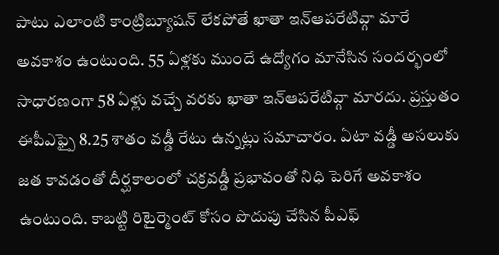పాటు ఎలాంటి కాంట్రిబ్యూషన్ లేకపోతే ఖాతా ఇన్ఆపరేటివ్గా మారే అవకాశం ఉంటుంది. 55 ఏళ్లకు ముందే ఉద్యోగం మానేసిన సందర్భంలో సాధారణంగా 58 ఏళ్లు వచ్చే వరకు ఖాతా ఇన్ఆపరేటివ్గా మారదు. ప్రస్తుతం ఈపీఎఫ్పై 8.25 శాతం వడ్డీ రేటు ఉన్నట్లు సమాచారం. ఏటా వడ్డీ అసలుకు జత కావడంతో దీర్ఘకాలంలో చక్రవడ్డీ ప్రభావంతో నిధి పెరిగే అవకాశం ఉంటుంది. కాబట్టి రిటైర్మెంట్ కోసం పొదుపు చేసిన పీఎఫ్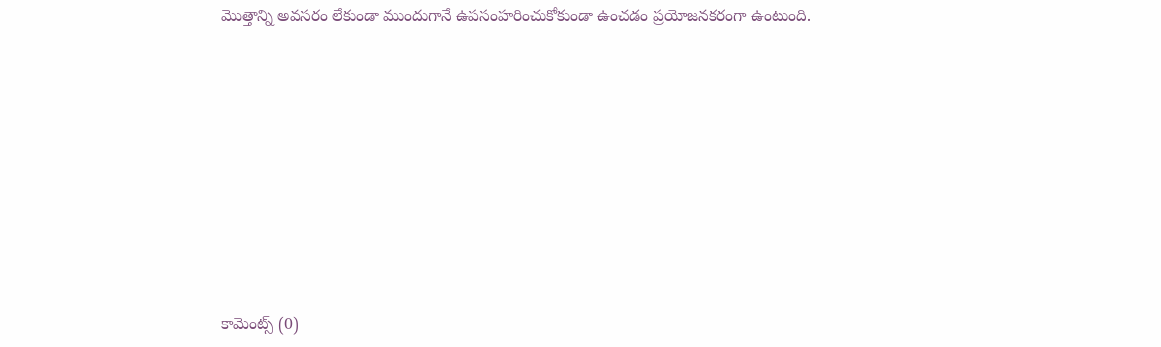మొత్తాన్ని అవసరం లేకుండా ముందుగానే ఉపసంహరించుకోకుండా ఉంచడం ప్రయోజనకరంగా ఉంటుంది.













కామెంట్స్ (0)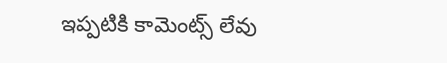ఇప్పటికి కామెంట్స్ లేవు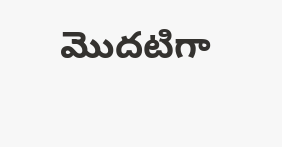మొదటిగా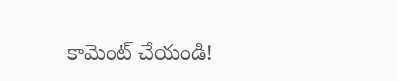కామెంట్ చేయండి!